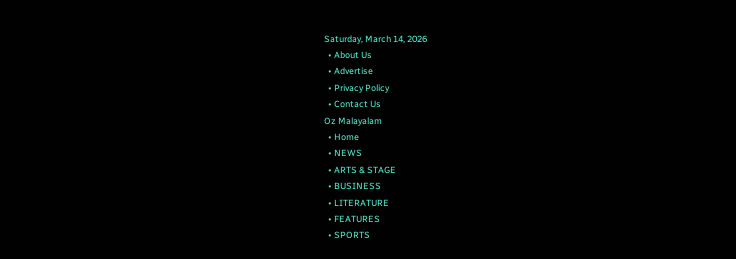Saturday, March 14, 2026
  • About Us
  • Advertise
  • Privacy Policy
  • Contact Us
Oz Malayalam
  • Home
  • NEWS
  • ARTS & STAGE
  • BUSINESS
  • LITERATURE
  • FEATURES
  • SPORTS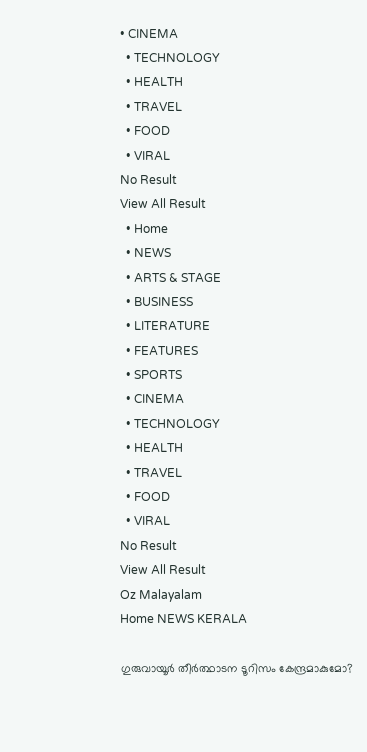• CINEMA
  • TECHNOLOGY
  • HEALTH
  • TRAVEL
  • FOOD
  • VIRAL
No Result
View All Result
  • Home
  • NEWS
  • ARTS & STAGE
  • BUSINESS
  • LITERATURE
  • FEATURES
  • SPORTS
  • CINEMA
  • TECHNOLOGY
  • HEALTH
  • TRAVEL
  • FOOD
  • VIRAL
No Result
View All Result
Oz Malayalam
Home NEWS KERALA

ഗുരുവായൂര്‍ തീര്‍ത്ഥാടന ടൂറിസം കേന്ദ്രമാകുമോ?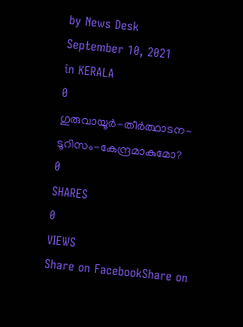by News Desk
September 10, 2021
in KERALA
0
ഗുരുവായൂര്‍-തീര്‍ത്ഥാടന-ടൂറിസം-കേന്ദ്രമാകുമോ?
0
SHARES
0
VIEWS
Share on FacebookShare on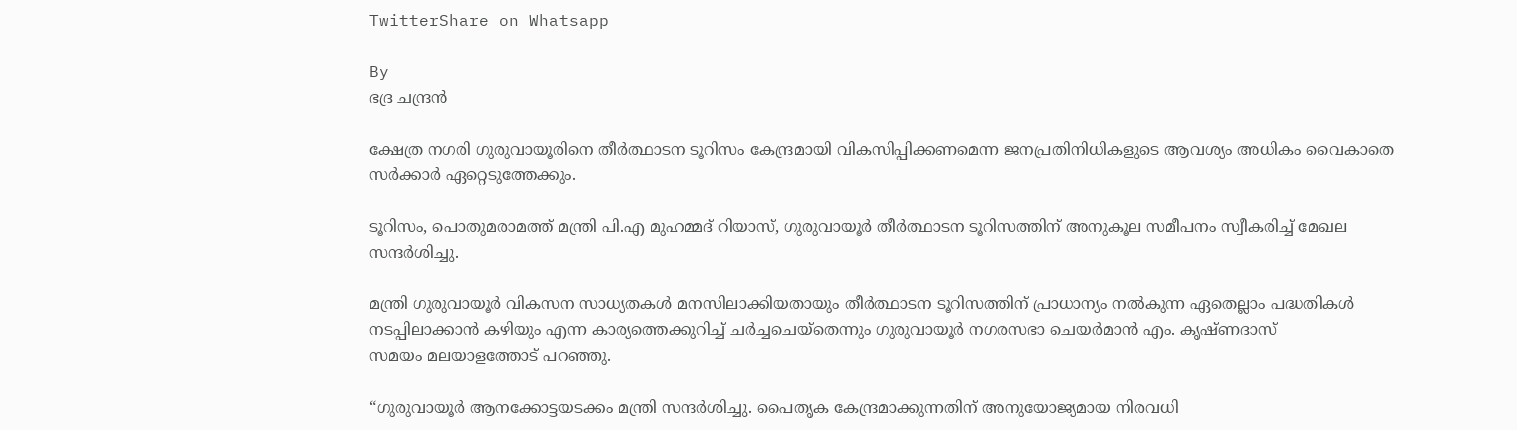TwitterShare on Whatsapp

By
ഭദ്ര ചന്ദ്രൻ

ക്ഷേത്ര നഗരി ഗുരുവായൂരിനെ തീര്‍ത്ഥാടന ടൂറിസം കേന്ദ്രമായി വികസിപ്പിക്കണമെന്ന ജനപ്രതിനിധികളുടെ ആവശ്യം അധികം വൈകാതെ സർക്കാർ ഏറ്റെടുത്തേക്കും.

ടൂറിസം, പൊതുമരാമത്ത് മന്ത്രി പി.എ മുഹമ്മദ് റിയാസ്, ഗുരുവായൂര്‍ തീര്‍ത്ഥാടന ടൂറിസത്തിന് അനുകൂല സമീപനം സ്വീകരിച്ച് മേഖല സന്ദർശിച്ചു.

മന്ത്രി ഗുരുവായൂർ വികസന സാധ്യതകള്‍ മനസിലാക്കിയതായും തീര്‍ത്ഥാടന ടൂറിസത്തിന് പ്രാധാന്യം നല്‍കുന്ന ഏതെല്ലാം പദ്ധതികള്‍ നടപ്പിലാക്കാന്‍ കഴിയും എന്ന കാര്യത്തെക്കുറിച്ച് ചര്‍ച്ചചെയ്തെന്നും ഗുരുവായൂര്‍ നഗരസഭാ ചെയര്‍മാന്‍ എം. കൃഷ്ണദാസ്
സമയം മലയാളത്തോട് പറഞ്ഞു.

“ഗുരുവായൂര്‍ ആനക്കോട്ടയടക്കം മന്ത്രി സന്ദര്‍ശിച്ചു. പൈതൃക കേന്ദ്രമാക്കുന്നതിന് അനുയോജ്യമായ നിരവധി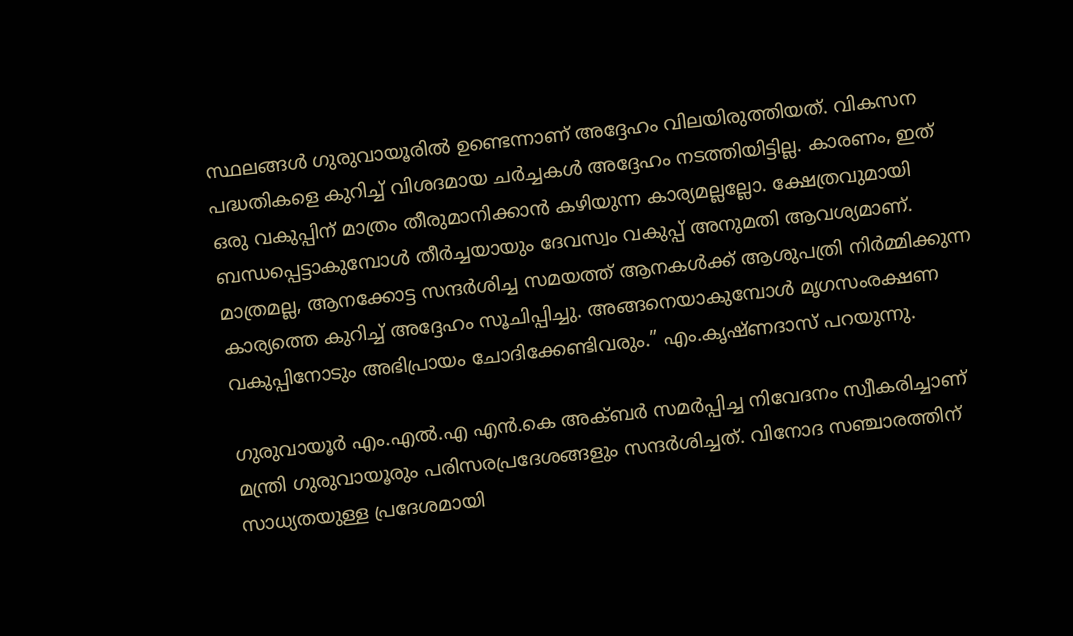സ്ഥലങ്ങള്‍ ഗുരുവായൂരില്‍ ഉണ്ടെന്നാണ് അദ്ദേഹം വിലയിരുത്തിയത്. വികസന പദ്ധതികളെ കുറിച്ച് വിശദമായ ചര്‍ച്ചകള്‍ അദ്ദേഹം നടത്തിയിട്ടില്ല. കാരണം, ഇത് ഒരു വകുപ്പിന് മാത്രം തീരുമാനിക്കാന്‍ കഴിയുന്ന കാര്യമല്ലല്ലോ. ക്ഷേത്രവുമായി ബന്ധപ്പെട്ടാകുമ്പോള്‍ തീര്‍ച്ചയായും ദേവസ്വം വകുപ്പ് അനുമതി ആവശ്യമാണ്. മാത്രമല്ല, ആനക്കോട്ട സന്ദര്‍ശിച്ച സമയത്ത് ആനകള്‍ക്ക് ആശുപത്രി നിര്‍മ്മിക്കുന്ന കാര്യത്തെ കുറിച്ച് അദ്ദേഹം സൂചിപ്പിച്ചു. അങ്ങനെയാകുമ്പോള്‍ മൃഗസംരക്ഷണ വകുപ്പിനോടും അഭിപ്രായം ചോദിക്കേണ്ടിവരും.” എം.കൃഷ്ണദാസ് പറയുന്നു.

ഗുരുവായൂര്‍ എം.എല്‍.എ എന്‍.കെ അക്ബര്‍ സമര്‍പ്പിച്ച നിവേദനം സ്വീകരിച്ചാണ് മന്ത്രി ഗുരുവായൂരും പരിസരപ്രദേശങ്ങളും സന്ദർശിച്ചത്. വിനോദ സഞ്ചാരത്തിന് സാധ്യതയുള്ള പ്രദേശമായി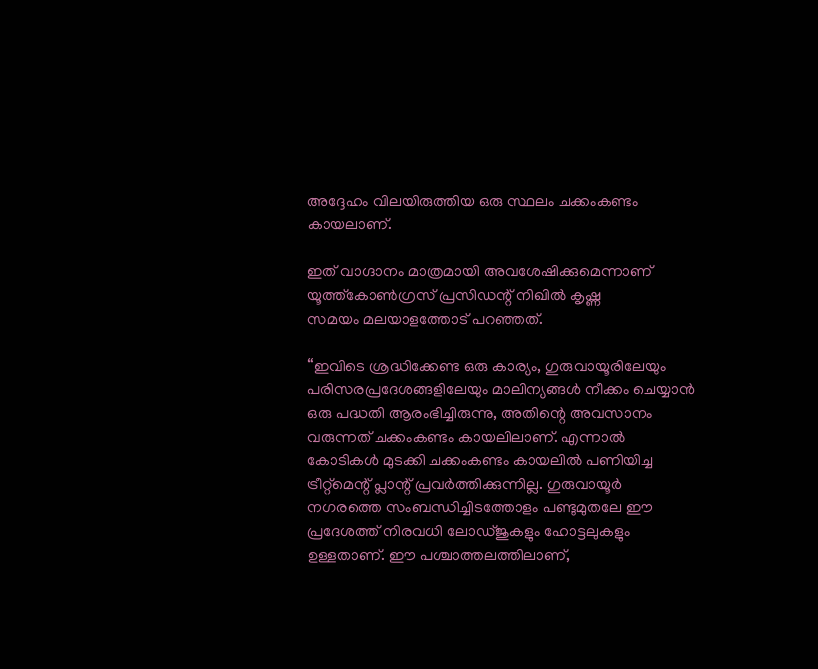അദ്ദേഹം വിലയിരുത്തിയ ഒരു സ്ഥലം ചക്കംകണ്ടം കായലാണ്.

ഇത് വാഗ്ദാനം മാത്രമായി അവശേഷിക്കുമെന്നാണ് യൂത്ത്കോണ്‍ഗ്രസ് പ്രസിഡന്റ് നിഖില്‍ കൃഷ്ണ
സമയം മലയാളത്തോട് പറഞ്ഞത്.

“ഇവിടെ ശ്രദ്ധിക്കേണ്ട ഒരു കാര്യം, ഗുരുവായൂരിലേയും പരിസരപ്രദേശങ്ങളിലേയും മാലിന്യങ്ങള്‍ നീക്കം ചെയ്യാന്‍ ഒരു പദ്ധതി ആരംഭിച്ചിരുന്നു, അതിന്റെ അവസാനം വരുന്നത് ചക്കംകണ്ടം കായലിലാണ്. എന്നാല്‍ കോടികള്‍ മുടക്കി ചക്കംകണ്ടം കായലില്‍ പണിയിച്ച ട്രീറ്റ്‌മെന്റ് പ്ലാന്റ് പ്രവര്‍ത്തിക്കുന്നില്ല. ഗുരുവായൂര്‍ നഗരത്തെ സംബന്ധിച്ചിടത്തോളം പണ്ടുമുതലേ ഈ പ്രദേശത്ത് നിരവധി ലോഡ്ജുകളും ഹോട്ടലുകളും ഉള്ളതാണ്. ഈ പശ്ചാത്തലത്തിലാണ്,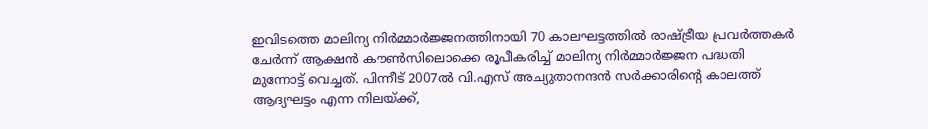ഇവിടത്തെ മാലിന്യ നിര്‍മ്മാര്‍ജ്ജനത്തിനായി 70 കാലഘട്ടത്തില്‍ രാഷ്ട്രീയ പ്രവര്‍ത്തകര്‍ ചേര്‍ന്ന് ആക്ഷന്‍ കൗണ്‍സിലൊക്കെ രൂപീകരിച്ച് മാലിന്യ നിര്‍മ്മാര്‍ജ്ജന പദ്ധതി മുന്നോട്ട് വെച്ചത്. പിന്നീട് 2007ല്‍ വി.എസ് അച്യുതാനന്ദന്‍ സര്‍ക്കാരിന്റെ കാലത്ത് ആദ്യഘട്ടം എന്ന നിലയ്ക്ക്,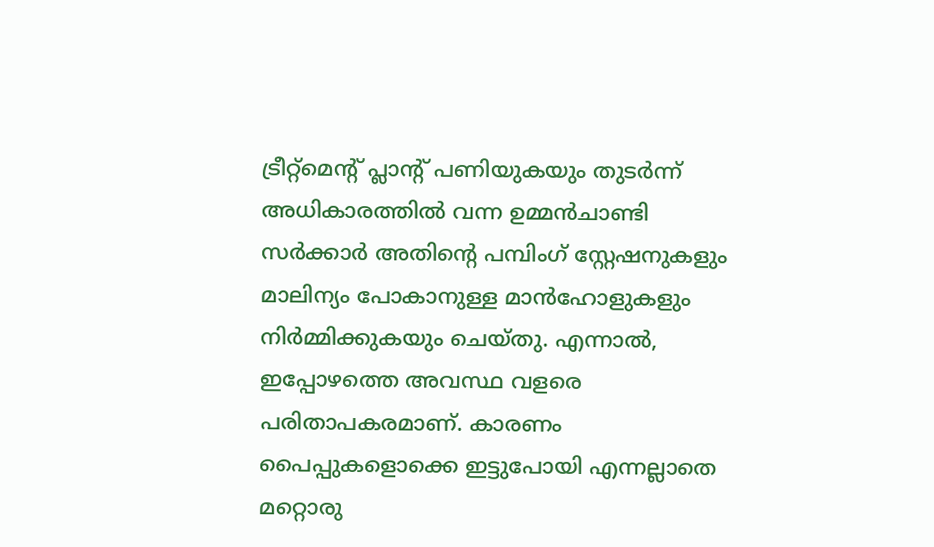ട്രീറ്റ്‌മെന്റ് പ്ലാന്റ് പണിയുകയും തുടര്‍ന്ന് അധികാരത്തില്‍ വന്ന ഉമ്മന്‍ചാണ്ടി സര്‍ക്കാര്‍ അതിന്റെ പമ്പിംഗ് സ്റ്റേഷനുകളും മാലിന്യം പോകാനുള്ള മാന്‍ഹോളുകളും നിര്‍മ്മിക്കുകയും ചെയ്തു. എന്നാല്‍, ഇപ്പോഴത്തെ അവസ്ഥ വളരെ പരിതാപകരമാണ്. കാരണം പൈപ്പുകളൊക്കെ ഇട്ടുപോയി എന്നല്ലാതെ മറ്റൊരു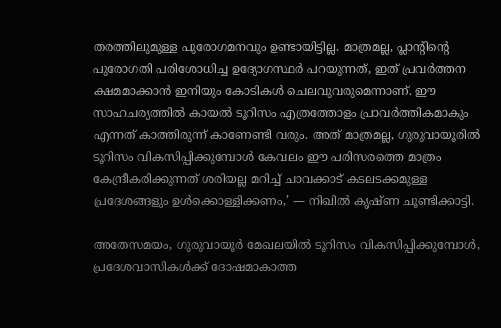തരത്തിലുമുള്ള പുരോഗമനവും ഉണ്ടായിട്ടില്ല. മാത്രമല്ല, പ്ലാന്റിന്റെ പുരോഗതി പരിശോധിച്ച ഉദ്യോഗസ്ഥര്‍ പറയുന്നത്, ഇത് പ്രവര്‍ത്തന ക്ഷമമാക്കാന്‍ ഇനിയും കോടികള്‍ ചെലവുവരുമെന്നാണ്. ഈ സാഹചര്യത്തില്‍ കായല്‍ ടൂറിസം എത്രത്തോളം പ്രാവര്‍ത്തികമാകും എന്നത് കാത്തിരുന്ന് കാണേണ്ടി വരും. അത് മാത്രമല്ല, ഗുരുവായൂരില്‍ ടൂറിസം വികസിപ്പിക്കുമ്പോള്‍ കേവലം ഈ പരിസരത്തെ മാത്രം കേന്ദ്രീകരിക്കുന്നത് ശരിയല്ല മറിച്ച് ചാവക്കാട് കടലടക്കമുള്ള പ്രദേശങ്ങളും ഉള്‍ക്കൊള്ളിക്കണം,’ — നിഖില്‍ കൃഷ്ണ ചൂണ്ടിക്കാട്ടി.

അതേസമയം, ഗുരുവായൂര്‍ മേഖലയില്‍ ടൂറിസം വികസിപ്പിക്കുമ്പോള്‍, പ്രദേശവാസികള്‍ക്ക് ദോഷമാകാത്ത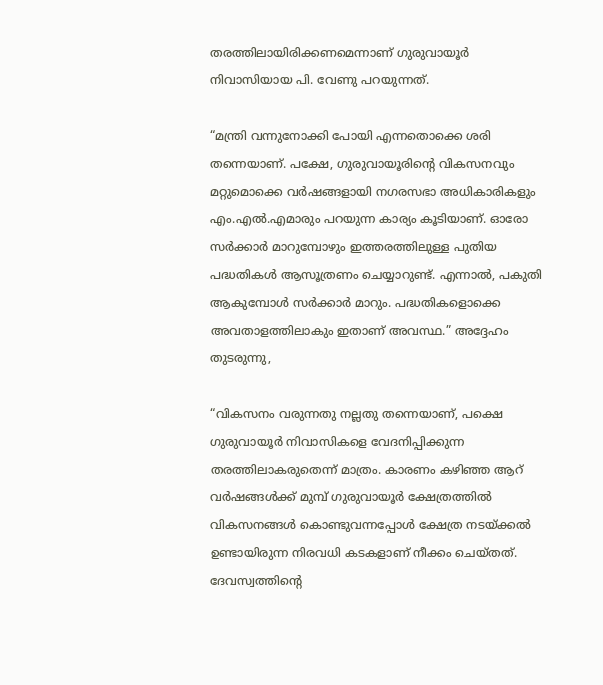തരത്തിലായിരിക്കണമെന്നാണ് ഗുരുവായൂര്‍ നിവാസിയായ പി. വേണു പറയുന്നത്.

“മന്ത്രി വന്നുനോക്കി പോയി എന്നതൊക്കെ ശരി തന്നെയാണ്. പക്ഷേ, ഗുരുവായൂരിന്റെ വികസനവും മറ്റുമൊക്കെ വര്‍ഷങ്ങളായി നഗരസഭാ അധികാരികളും എം.എല്‍.എമാരും പറയുന്ന കാര്യം കൂടിയാണ്. ഓരോ സര്‍ക്കാര്‍ മാറുമ്പോഴും ഇത്തരത്തിലുള്ള പുതിയ പദ്ധതികള്‍ ആസൂത്രണം ചെയ്യാറുണ്ട്. എന്നാല്‍, പകുതി ആകുമ്പോള്‍ സര്‍ക്കാര്‍ മാറും. പദ്ധതികളൊക്കെ അവതാളത്തിലാകും ഇതാണ് അവസ്ഥ.” അദ്ദേഹം തുടരുന്നു,

“വികസനം വരുന്നതു നല്ലതു തന്നെയാണ്, പക്ഷെ ഗുരുവായൂര്‍ നിവാസികളെ വേദനിപ്പിക്കുന്ന തരത്തിലാകരുതെന്ന് മാത്രം. കാരണം കഴിഞ്ഞ ആറ് വര്‍ഷങ്ങള്‍ക്ക് മുമ്പ് ഗുരുവായൂര്‍ ക്ഷേത്രത്തില്‍ വികസനങ്ങള്‍ കൊണ്ടുവന്നപ്പോള്‍ ക്ഷേത്ര നടയ്ക്കല്‍ ഉണ്ടായിരുന്ന നിരവധി കടകളാണ് നീക്കം ചെയ്തത്. ദേവസ്വത്തിന്റെ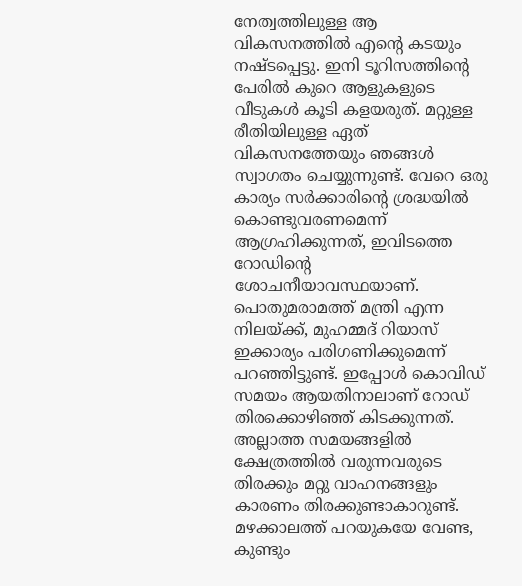നേത്വത്തിലുള്ള ആ വികസനത്തില്‍ എന്റെ കടയും നഷ്ടപ്പെട്ടു. ഇനി ടൂറിസത്തിന്റെ പേരില്‍ കുറെ ആളുകളുടെ വീടുകള്‍ കൂടി കളയരുത്. മറ്റുള്ള രീതിയിലുള്ള ഏത് വികസനത്തേയും ഞങ്ങള്‍ സ്വാഗതം ചെയ്യുന്നുണ്ട്. വേറെ ഒരു കാര്യം സര്‍ക്കാരിന്റെ ശ്രദ്ധയില്‍ കൊണ്ടുവരണമെന്ന് ആഗ്രഹിക്കുന്നത്, ഇവിടത്തെ റോഡിന്റെ ശോചനീയാവസ്ഥയാണ്. പൊതുമരാമത്ത് മന്ത്രി എന്ന നിലയ്ക്ക്, മുഹമ്മദ് റിയാസ് ഇക്കാര്യം പരിഗണിക്കുമെന്ന് പറഞ്ഞിട്ടുണ്ട്. ഇപ്പോള്‍ കൊവിഡ് സമയം ആയതിനാലാണ് റോഡ് തിരക്കൊഴിഞ്ഞ് കിടക്കുന്നത്. അല്ലാത്ത സമയങ്ങളില്‍ ക്ഷേത്രത്തില്‍ വരുന്നവരുടെ തിരക്കും മറ്റു വാഹനങ്ങളും കാരണം തിരക്കുണ്ടാകാറുണ്ട്. മഴക്കാലത്ത് പറയുകയേ വേണ്ട, കുണ്ടും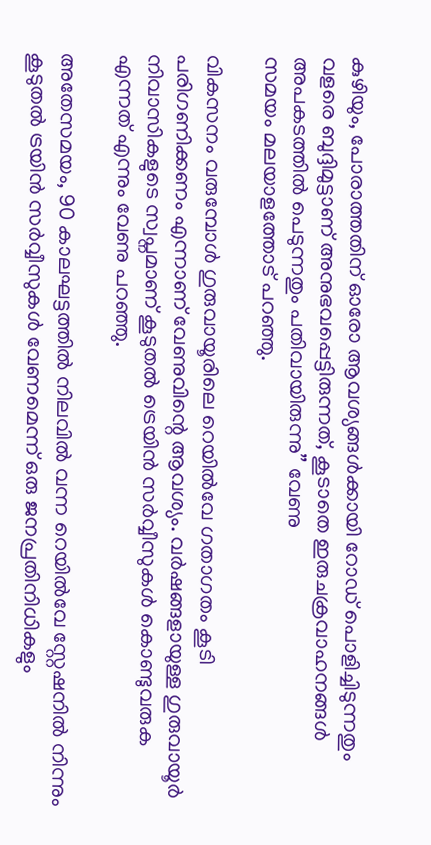കുഴിയും, പോരാത്തതിന് ഓരോ ആവശ്യങ്ങള്‍ക്കായി റോഡ് പൊളിച്ചിടുന്നതും വളരെ ബുദ്ദിമുട്ടാണ് അനുഭവപ്പെട്ടിരുന്നത്, കൂടാതെ ഇരുചക്രവാഹനങ്ങള്‍ അപകടത്തില്‍ പെടുന്നതും പതിവായിരുന്നു” വേണു
സമയം മലയാളത്തോട് പറഞ്ഞു.

വികസനം വരുമ്പോള്‍ ഗുരുവായൂരിലെ റെയില്‍വേ ഗതാഗതം കൂടി പരിഗണിക്കണം എന്നാണ് വേണുവിന്റെ ആവശ്യം. വര്‍ഷങ്ങളായുള്ള ഗുരുവായൂര്‍ നിവാസികളുടെ സ്വപ്നമാണ് കൂടുതല്‍ ട്രെയിന്‍ സര്‍വ്വീസുകള്‍ കൊണ്ടുവരുക എന്നത് എന്നും വേണു പറഞ്ഞു.

അതേസമയം, 90 കാലഘട്ടത്തില്‍ നിലവില്‍ വന്ന റെയില്‍വേ സ്റ്റേഷനില്‍ നിന്നും കൂടുതല്‍ ട്രയിന്‍ സര്‍വ്വീസുകള്‍ വേണമെന്ന് ഒരു ജനപ്രതിനിധികളും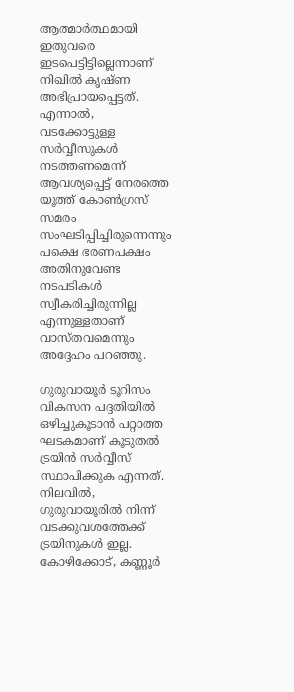ആത്മാര്‍ത്ഥമായി ഇതുവരെ ഇടപെട്ടിട്ടില്ലെന്നാണ് നിഖില്‍ കൃഷ്ണ അഭിപ്രായപ്പെട്ടത്. എന്നാല്‍, വടക്കോട്ടുള്ള സര്‍വ്വീസുകള്‍ നടത്തണമെന്ന് ആവശ്യപ്പെട്ട് നേരത്തെ യൂത്ത് കോണ്‍ഗ്രസ് സമരം സംഘടിപ്പിച്ചിരുന്നെന്നും പക്ഷെ ഭരണപക്ഷം അതിനുവേണ്ട നടപടികള്‍ സ്വീകരിച്ചിരുന്നില്ല എന്നുള്ളതാണ് വാസ്തവമെന്നും അദ്ദേഹം പറഞ്ഞു.

ഗുരുവായൂര്‍ ടൂറിസം വികസന പദ്ദതിയില്‍ ഒഴിച്ചുകൂടാന്‍ പറ്റാത്ത ഘടകമാണ് കൂടുതല്‍ ട്രയിന്‍ സര്‍വ്വീസ് സ്ഥാപിക്കുക എന്നത്. നിലവില്‍, ഗുരുവായൂരില്‍ നിന്ന് വടക്കുവശത്തേക്ക് ട്രയിനുകള്‍ ഇല്ല. കോഴിക്കോട്, കണ്ണൂര്‍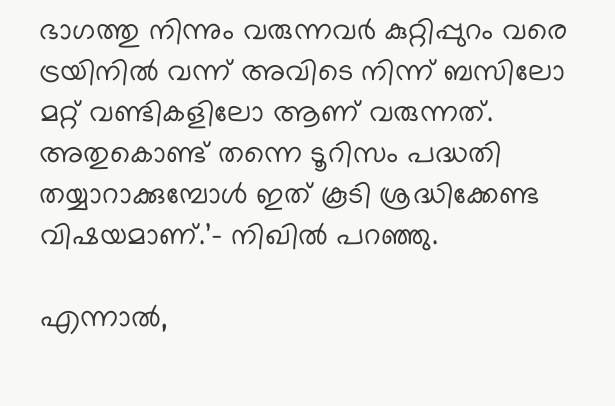ഭാഗത്തു നിന്നും വരുന്നവര്‍ കുറ്റിപ്പുറം വരെ ട്രയിനില്‍ വന്ന് അവിടെ നിന്ന് ബസിലോ മറ്റ് വണ്ടികളിലോ ആണ് വരുന്നത്. അതുകൊണ്ട് തന്നെ ടൂറിസം പദ്ധതി തയ്യാറാക്കുമ്പോള്‍ ഇത് കൂടി ശ്രദ്ധിക്കേണ്ട വിഷയമാണ്.’– നിഖില്‍ പറഞ്ഞു.

എന്നാല്‍,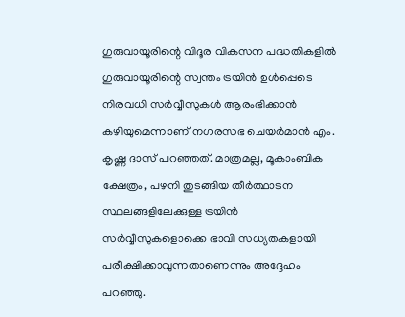ഗുരുവായൂരിന്റെ വിദൂര വികസന പദ്ധതികളില്‍ ഗുരുവായൂരിന്റെ സ്വന്തം ട്രയിന്‍ ഉള്‍പ്പെടെ നിരവധി സര്‍വ്വീസുകള്‍ ആരംഭിക്കാന്‍ കഴിയുമെന്നാണ് നഗരസഭ ചെയര്‍മാന്‍ എം. കൃഷ്ണ ദാസ് പറഞ്ഞത്. മാത്രമല്ല, മൂകാംബിക ക്ഷേത്രം, പഴനി തുടങ്ങിയ തീര്‍ത്ഥാടന സ്ഥലങ്ങളിലേക്കുള്ള ട്രയിന്‍ സര്‍വ്വീസുകളൊക്കെ ഭാവി സധ്യതകളായി പരീക്ഷിക്കാവുന്നതാണെന്നും അദ്ദേഹം പറഞ്ഞു.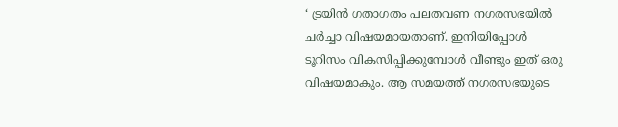‘ ട്രയിന്‍ ഗതാഗതം പലതവണ നഗരസഭയില്‍ ചര്‍ച്ചാ വിഷയമായതാണ്. ഇനിയിപ്പോള്‍ ടൂറിസം വികസിപ്പിക്കുമ്പോള്‍ വീണ്ടും ഇത് ഒരു വിഷയമാകും. ആ സമയത്ത് നഗരസഭയുടെ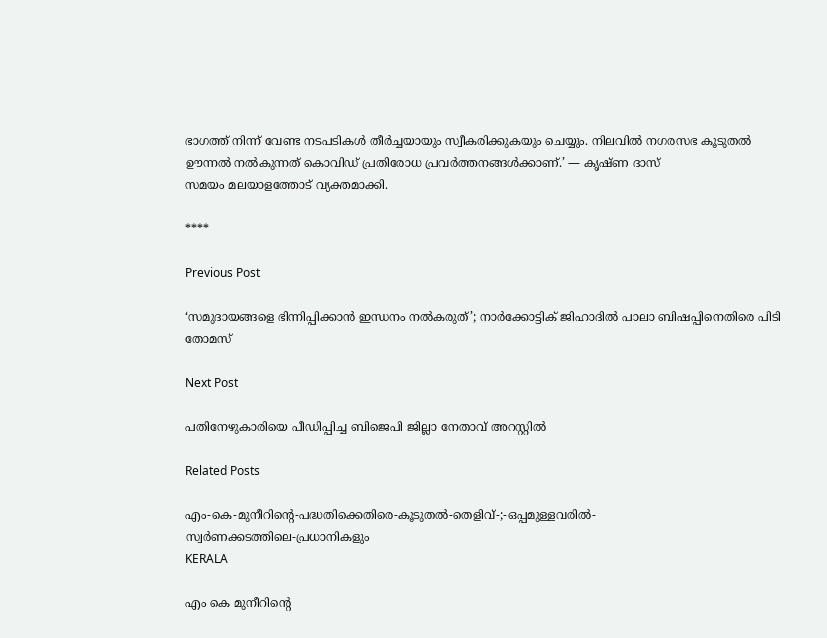ഭാഗത്ത് നിന്ന് വേണ്ട നടപടികള്‍ തീര്‍ച്ചയായും സ്വീകരിക്കുകയും ചെയ്യും. നിലവില്‍ നഗരസഭ കൂടുതല്‍ ഊന്നല്‍ നല്‍കുന്നത് കൊവിഡ് പ്രതിരോധ പ്രവര്‍ത്തനങ്ങള്‍ക്കാണ്.’ — കൃഷ്ണ ദാസ്
സമയം മലയാളത്തോട് വ്യക്തമാക്കി.

****

Previous Post

‘സമുദായങ്ങളെ ഭിന്നിപ്പിക്കാൻ ഇന്ധനം നൽകരുത്’; നാർക്കോട്ടിക് ജിഹാദിൽ പാലാ ബിഷപ്പിനെതിരെ പിടി തോമസ്

Next Post

പതിനേഴുകാരിയെ പീഡിപ്പിച്ച ബിജെപി ജില്ലാ നേതാവ്‌ അറസ്റ്റിൽ

Related Posts

എം-കെ-മുനീറിന്റെ-പദ്ധതിക്കെതിരെ-കൂടുതൽ-തെളിവ്‌-;-ഒപ്പമുള്ളവരിൽ-
സ്വർണക്കടത്തിലെ-പ്രധാനികളും
KERALA

എം കെ മുനീറിന്റെ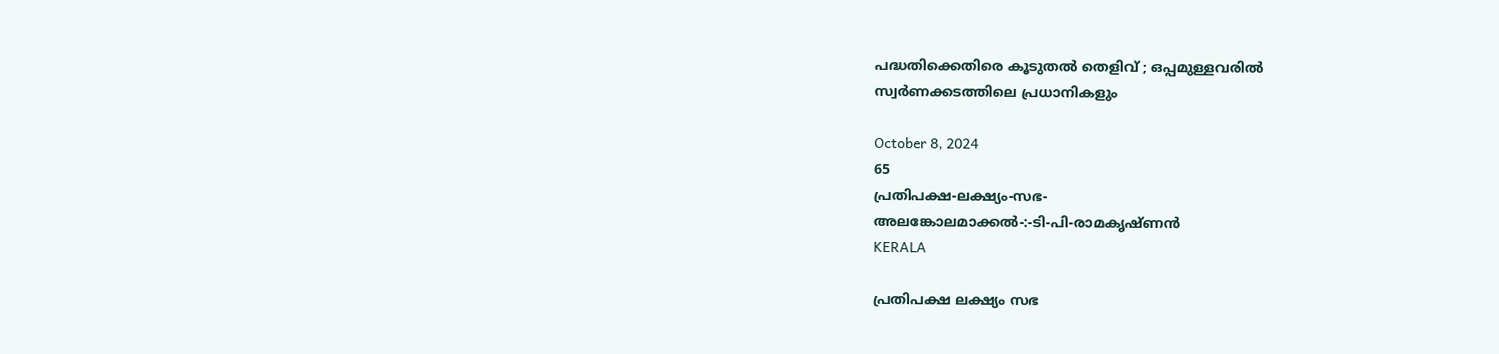പദ്ധതിക്കെതിരെ കൂടുതൽ തെളിവ്‌ ; ഒപ്പമുള്ളവരിൽ
സ്വർണക്കടത്തിലെ പ്രധാനികളും

October 8, 2024
65
പ്രതിപക്ഷ-ലക്ഷ്യം-സഭ-
അലങ്കോലമാക്കൽ-:-ടി-പി-രാമകൃഷ്‌ണൻ
KERALA

പ്രതിപക്ഷ ലക്ഷ്യം സഭ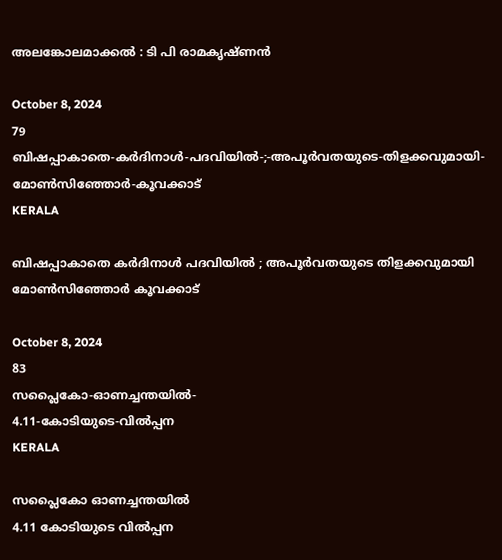അലങ്കോലമാക്കൽ : ടി പി രാമകൃഷ്‌ണൻ

October 8, 2024
79
ബിഷപ്പാകാതെ-കർദിനാൾ-പദവിയിൽ-;-അപൂർവതയുടെ-തിളക്കവുമായി-മോൺസിഞ്ഞോർ-കൂവക്കാട്‌
KERALA

ബിഷപ്പാകാതെ കർദിനാൾ പദവിയിൽ ; അപൂർവതയുടെ തിളക്കവുമായി മോൺസിഞ്ഞോർ കൂവക്കാട്‌

October 8, 2024
83
സപ്ലൈകോ-ഓണച്ചന്തയിൽ-
4.11-കോടിയുടെ-വിൽപ്പന
KERALA

സപ്ലൈകോ ഓണച്ചന്തയിൽ
4.11 കോടിയുടെ വിൽപ്പന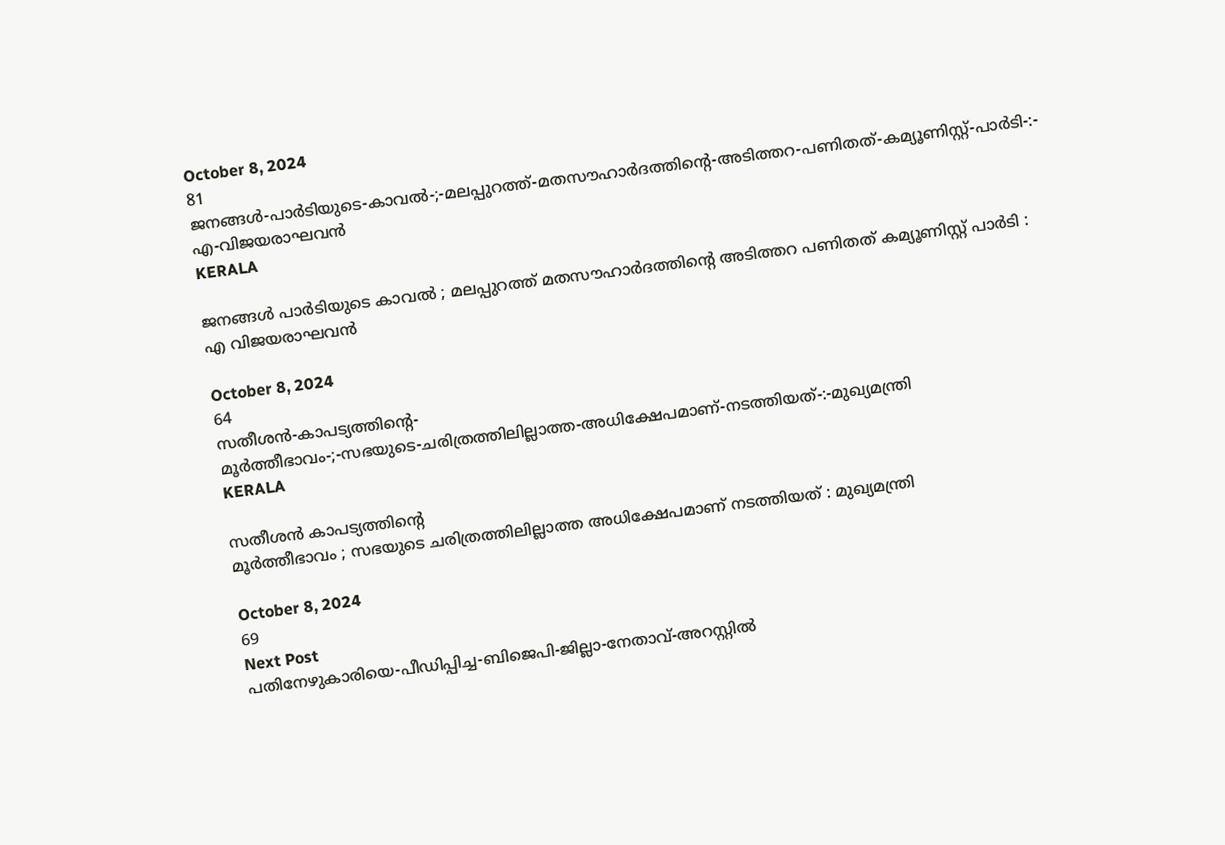October 8, 2024
81
ജനങ്ങൾ-പാർടിയുടെ-കാവൽ-;-മലപ്പുറത്ത്-മതസൗഹാർദത്തിന്റെ-അടിത്തറ-പണിതത്-കമ്യൂണിസ്റ്റ്-പാർടി-:-
എ-വിജയരാഘവൻ
KERALA

ജനങ്ങൾ പാർടിയുടെ കാവൽ ; മലപ്പുറത്ത് മതസൗഹാർദത്തിന്റെ അടിത്തറ പണിതത് കമ്യൂണിസ്റ്റ് പാർടി :
എ വിജയരാഘവൻ

October 8, 2024
64
സതീശൻ-കാപട്യത്തിന്റെ-
മൂർത്തീഭാവം-;-സഭയുടെ-ചരിത്രത്തിലില്ലാത്ത-അധിക്ഷേപമാണ്‌-നടത്തിയത്‌-:-മുഖ്യമന്ത്രി
KERALA

സതീശൻ കാപട്യത്തിന്റെ
മൂർത്തീഭാവം ; സഭയുടെ ചരിത്രത്തിലില്ലാത്ത അധിക്ഷേപമാണ്‌ നടത്തിയത്‌ : മുഖ്യമന്ത്രി

October 8, 2024
69
Next Post
പതിനേഴുകാരിയെ-പീഡിപ്പിച്ച-ബിജെപി-ജില്ലാ-നേതാവ്‌-അറസ്റ്റിൽ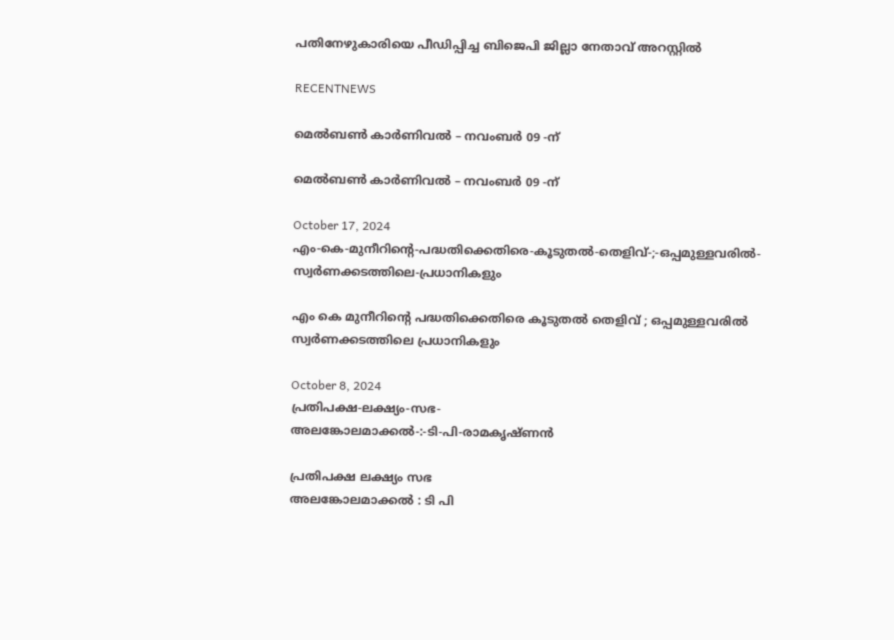പതിനേഴുകാരിയെ പീഡിപ്പിച്ച ബിജെപി ജില്ലാ നേതാവ്‌ അറസ്റ്റിൽ

RECENTNEWS

മെൽബൺ കാർണിവൽ – നവംബർ 09 -ന്

മെൽബൺ കാർണിവൽ – നവംബർ 09 -ന്

October 17, 2024
എം-കെ-മുനീറിന്റെ-പദ്ധതിക്കെതിരെ-കൂടുതൽ-തെളിവ്‌-;-ഒപ്പമുള്ളവരിൽ-
സ്വർണക്കടത്തിലെ-പ്രധാനികളും

എം കെ മുനീറിന്റെ പദ്ധതിക്കെതിരെ കൂടുതൽ തെളിവ്‌ ; ഒപ്പമുള്ളവരിൽ
സ്വർണക്കടത്തിലെ പ്രധാനികളും

October 8, 2024
പ്രതിപക്ഷ-ലക്ഷ്യം-സഭ-
അലങ്കോലമാക്കൽ-:-ടി-പി-രാമകൃഷ്‌ണൻ

പ്രതിപക്ഷ ലക്ഷ്യം സഭ
അലങ്കോലമാക്കൽ : ടി പി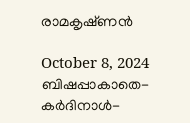രാമകൃഷ്‌ണൻ

October 8, 2024
ബിഷപ്പാകാതെ-കർദിനാൾ-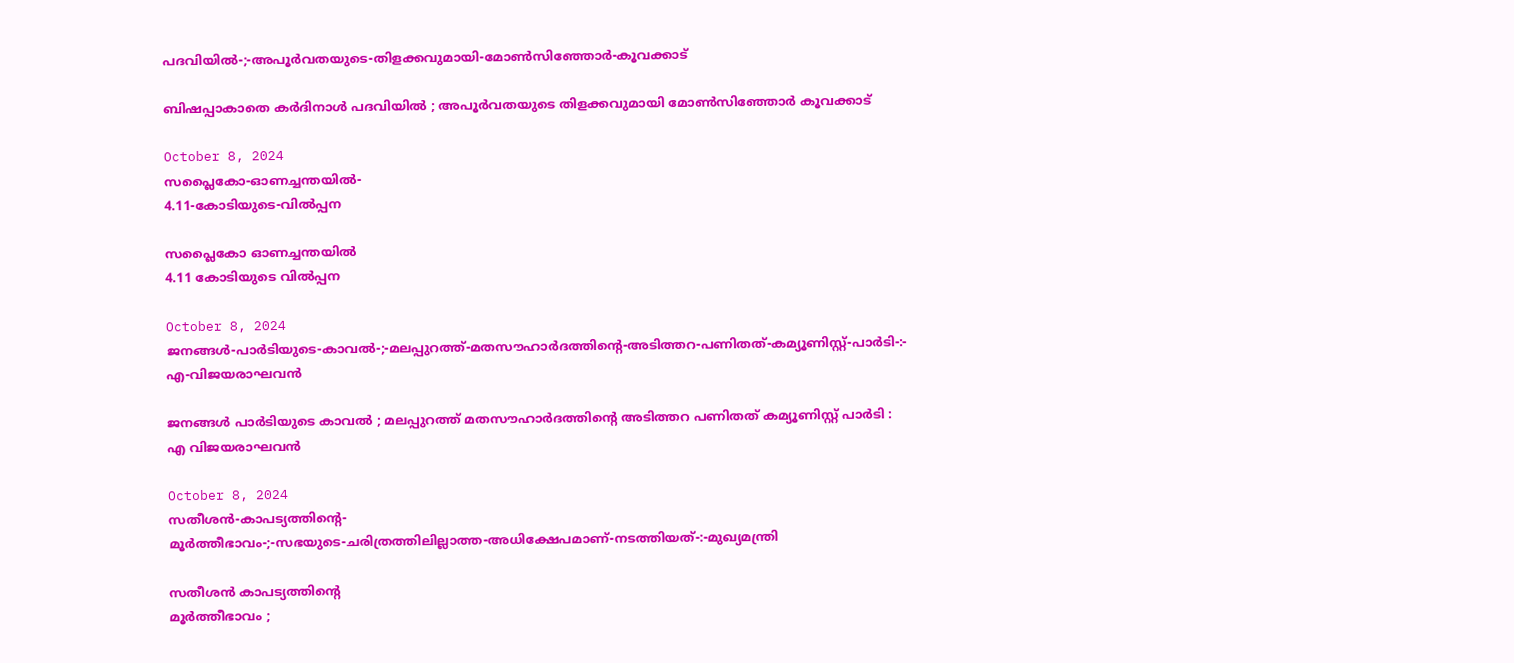പദവിയിൽ-;-അപൂർവതയുടെ-തിളക്കവുമായി-മോൺസിഞ്ഞോർ-കൂവക്കാട്‌

ബിഷപ്പാകാതെ കർദിനാൾ പദവിയിൽ ; അപൂർവതയുടെ തിളക്കവുമായി മോൺസിഞ്ഞോർ കൂവക്കാട്‌

October 8, 2024
സപ്ലൈകോ-ഓണച്ചന്തയിൽ-
4.11-കോടിയുടെ-വിൽപ്പന

സപ്ലൈകോ ഓണച്ചന്തയിൽ
4.11 കോടിയുടെ വിൽപ്പന

October 8, 2024
ജനങ്ങൾ-പാർടിയുടെ-കാവൽ-;-മലപ്പുറത്ത്-മതസൗഹാർദത്തിന്റെ-അടിത്തറ-പണിതത്-കമ്യൂണിസ്റ്റ്-പാർടി-:-
എ-വിജയരാഘവൻ

ജനങ്ങൾ പാർടിയുടെ കാവൽ ; മലപ്പുറത്ത് മതസൗഹാർദത്തിന്റെ അടിത്തറ പണിതത് കമ്യൂണിസ്റ്റ് പാർടി :
എ വിജയരാഘവൻ

October 8, 2024
സതീശൻ-കാപട്യത്തിന്റെ-
മൂർത്തീഭാവം-;-സഭയുടെ-ചരിത്രത്തിലില്ലാത്ത-അധിക്ഷേപമാണ്‌-നടത്തിയത്‌-:-മുഖ്യമന്ത്രി

സതീശൻ കാപട്യത്തിന്റെ
മൂർത്തീഭാവം ;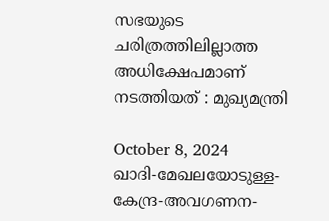സഭയുടെ ചരിത്രത്തിലില്ലാത്ത അധിക്ഷേപമാണ്‌ നടത്തിയത്‌ : മുഖ്യമന്ത്രി

October 8, 2024
ഖാദി-മേഖലയോടുള്ള-കേന്ദ്ര-അവഗണന-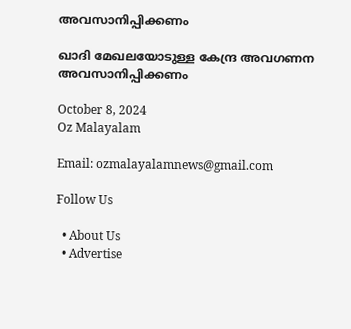അവസാനിപ്പിക്കണം

ഖാദി മേഖലയോടുള്ള കേന്ദ്ര അവഗണന അവസാനിപ്പിക്കണം

October 8, 2024
Oz Malayalam

Email: ozmalayalamnews@gmail.com

Follow Us

  • About Us
  • Advertise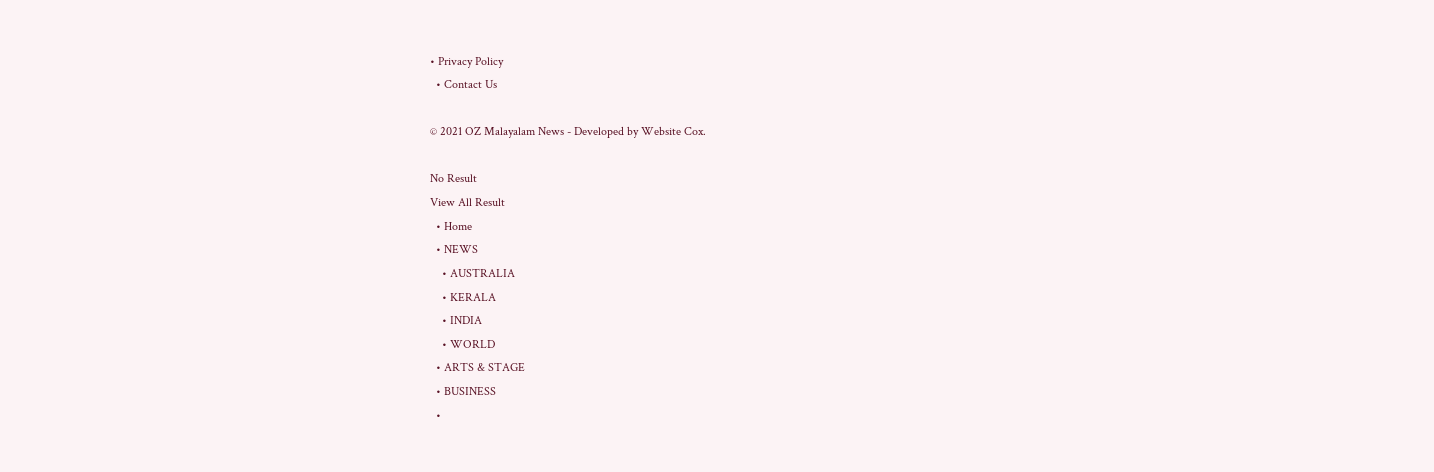• Privacy Policy
  • Contact Us

© 2021 OZ Malayalam News - Developed by Website Cox.

No Result
View All Result
  • Home
  • NEWS
    • AUSTRALIA
    • KERALA
    • INDIA
    • WORLD
  • ARTS & STAGE
  • BUSINESS
  •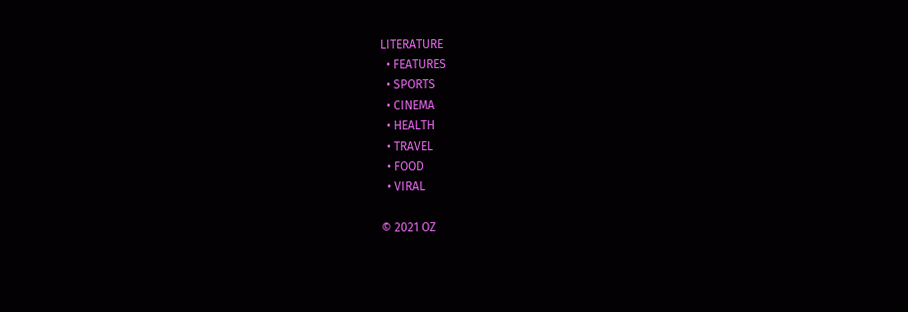LITERATURE
  • FEATURES
  • SPORTS
  • CINEMA
  • HEALTH
  • TRAVEL
  • FOOD
  • VIRAL

© 2021 OZ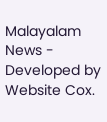Malayalam News - Developed by Website Cox.